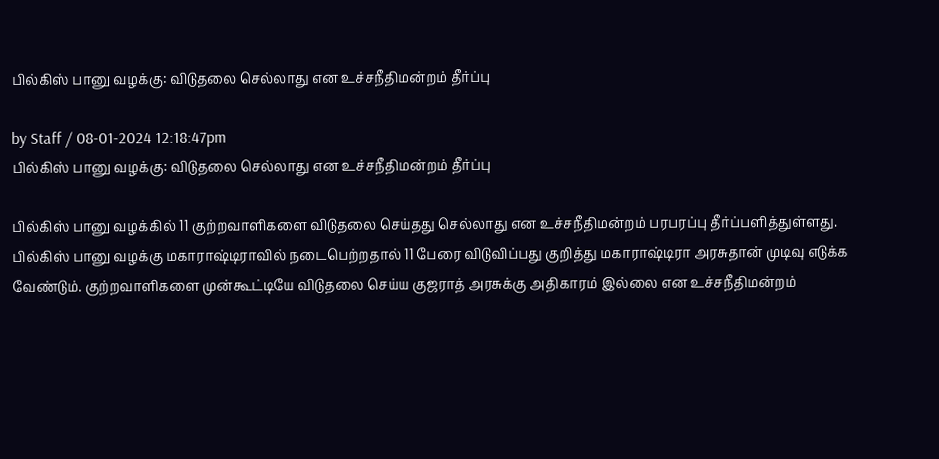பில்கிஸ் பானு வழக்கு: விடுதலை செல்லாது என உச்சநீதிமன்றம் தீர்ப்பு

by Staff / 08-01-2024 12:18:47pm
பில்கிஸ் பானு வழக்கு: விடுதலை செல்லாது என உச்சநீதிமன்றம் தீர்ப்பு

பில்கிஸ் பானு வழக்கில் 11 குற்றவாளிகளை விடுதலை செய்தது செல்லாது என உச்சநீதிமன்றம் பரபரப்பு தீர்ப்பளித்துள்ளது. பில்கிஸ் பானு வழக்கு மகாராஷ்டிராவில் நடைபெற்றதால் 11 பேரை விடுவிப்பது குறித்து மகாராஷ்டிரா அரசுதான் முடிவு எடுக்க வேண்டும். குற்றவாளிகளை முன்கூட்டியே விடுதலை செய்ய குஜராத் அரசுக்கு அதிகாரம் இல்லை என உச்சநீதிமன்றம்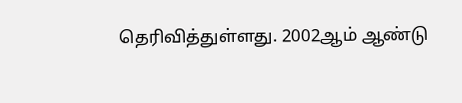தெரிவித்துள்ளது. 2002ஆம் ஆண்டு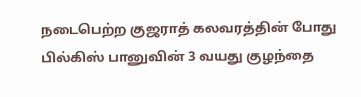நடைபெற்ற குஜராத் கலவரத்தின் போது பில்கிஸ் பானுவின் 3 வயது குழந்தை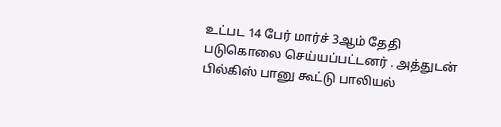உட்பட 14 பேர் மார்ச் 3ஆம் தேதி படுகொலை செய்யப்பட்டனர் . அத்துடன் பில்கிஸ் பானு கூட்டு பாலியல்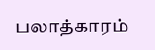பலாத்காரம்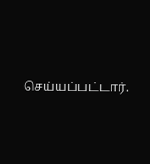செய்யப்பட்டார்.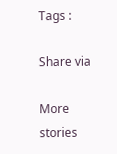Tags :

Share via

More stories